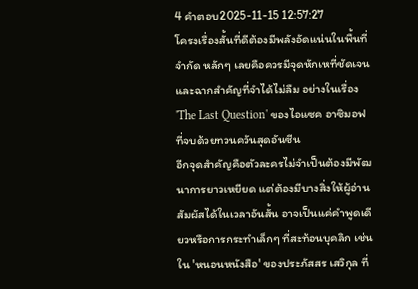4 คำตอบ2025-11-15 12:57:27
โครงเรื่องสั้นที่ดีต้องมีพลังอัดแน่นในพื้นที่จำกัด หลักๆ เลยคือควรมีจุดหักเหที่ชัดเจนและฉากสำคัญที่จำได้ไม่ลืม อย่างในเรื่อง 'The Last Question' ของไอแซค อาซิมอฟ ที่จบด้วยทวนควันสุดอันซีน
อีกจุดสำคัญคือตัวละครไม่จำเป็นต้องมีพัฒนาการยาวเหยียด แต่ต้องมีบางสิ่งให้ผู้อ่านสัมผัสได้ในเวลาอันสั้น อาจเป็นแค่คำพูดเดียวหรือการกระทำเล็กๆ ที่สะท้อนบุคลิก เช่น ใน 'หนอนหนังสือ' ของประภัสสร เสวิกุล ที่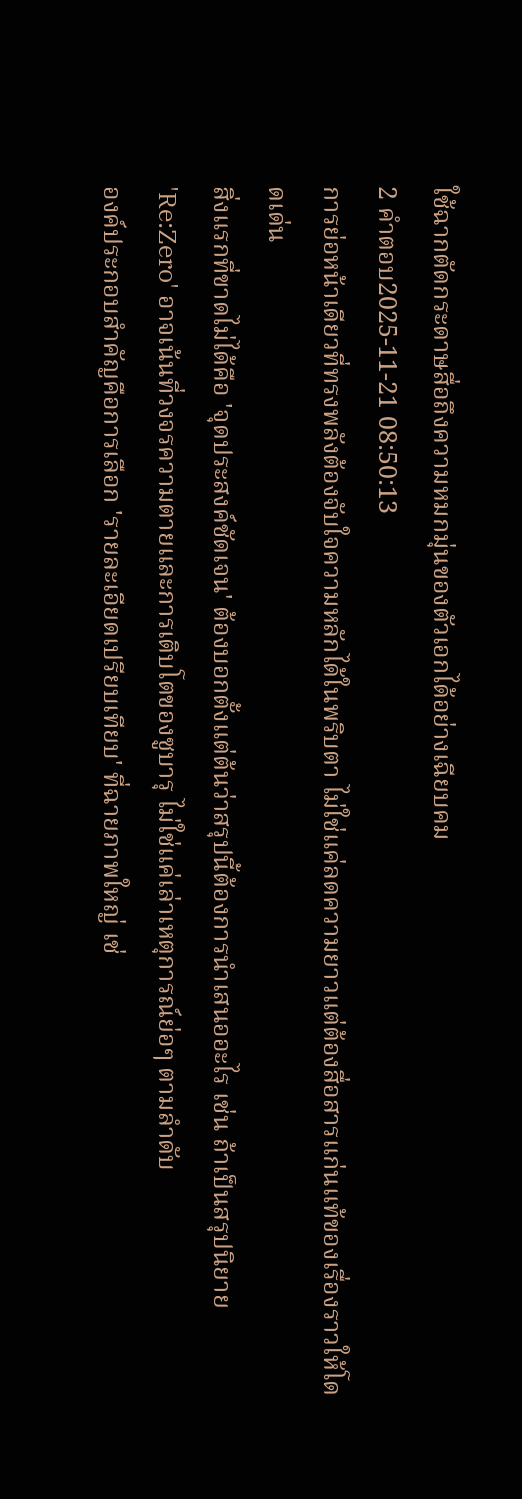ใช้ฉากตัดกระดาษสื่อถึงความหมกมุ่นของตัวเอกได้อย่างเฉียบคม
2 คำตอบ2025-11-21 08:50:13
การย่อหน้าเดียวที่ทรงพลังต้องจับใจความหลักได้ในพริบตา ไม่ใช่แค่ลดความยาวแต่ต้องสื่อสารแก่นแท้ของเรื่องราวให้โดดเด่น
สิ่งแรกที่ขาดไม่ได้คือ 'จุดประสงค์ชัดเจน' ต้องบอกตั้งแต่ต้นว่าสรุปนี้ต้องการนำเสนออะไร เช่น ถ้าเป็นสรุปนิยาย 'Re:Zero' อาจเน้นที่วงจรความตายและการเติบโตของซูบารุ ไม่ใช่แค่เล่าเหตุการณ์ย่อๆ ตามลำดับ
องค์ประกอบสำคัญคือการเลือก 'รายละเอียดเปรียบเทียบ' ที่ฉายภาพใหญ่ เช่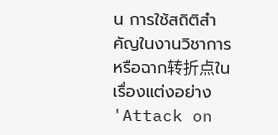น การใช้สถิติสำคัญในงานวิชาการ หรือฉาก转折点ในเรื่องแต่งอย่าง 'Attack on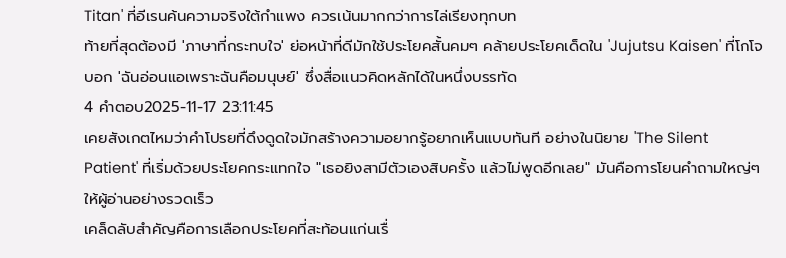Titan' ที่อีเรนค้นความจริงใต้กำแพง ควรเน้นมากกว่าการไล่เรียงทุกบท
ท้ายที่สุดต้องมี 'ภาษาที่กระทบใจ' ย่อหน้าที่ดีมักใช้ประโยคสั้นคมๆ คล้ายประโยคเด็ดใน 'Jujutsu Kaisen' ที่โกโจบอก 'ฉันอ่อนแอเพราะฉันคือมนุษย์' ซึ่งสื่อแนวคิดหลักได้ในหนึ่งบรรทัด
4 คำตอบ2025-11-17 23:11:45
เคยสังเกตไหมว่าคำโปรยที่ดึงดูดใจมักสร้างความอยากรู้อยากเห็นแบบทันที อย่างในนิยาย 'The Silent Patient' ที่เริ่มด้วยประโยคกระแทกใจ "เธอยิงสามีตัวเองสิบครั้ง แล้วไม่พูดอีกเลย" มันคือการโยนคำถามใหญ่ๆ ให้ผู้อ่านอย่างรวดเร็ว
เคล็ดลับสำคัญคือการเลือกประโยคที่สะท้อนแก่นเรื่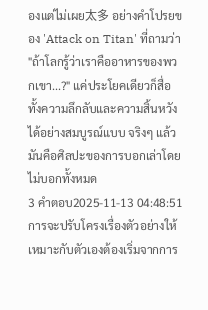องแต่ไม่เผย太多 อย่างคำโปรยของ 'Attack on Titan' ที่ถามว่า "ถ้าโลกรู้ว่าเราคืออาหารของพวกเขา...?" แค่ประโยคเดียวก็สื่อทั้งความลึกลับและความสิ้นหวังได้อย่างสมบูรณ์แบบ จริงๆ แล้วมันคือศิลปะของการบอกเล่าโดยไม่บอกทั้งหมด
3 คำตอบ2025-11-13 04:48:51
การจะปรับโครงเรื่องตัวอย่างให้เหมาะกับตัวเองต้องเริ่มจากการ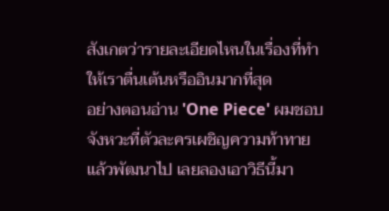สังเกตว่ารายละเอียดไหนในเรื่องที่ทำให้เราตื่นเต้นหรืออินมากที่สุด
อย่างตอนอ่าน 'One Piece' ผมชอบจังหวะที่ตัวละครเผชิญความท้าทายแล้วพัฒนาไป เลยลองเอาวิธีนี้มา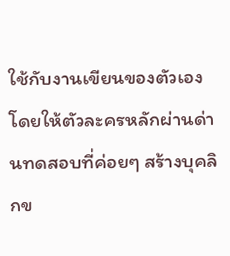ใช้กับงานเขียนของตัวเอง โดยให้ตัวละครหลักผ่านด่านทดสอบที่ค่อยๆ สร้างบุคลิกข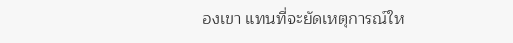องเขา แทนที่จะยัดเหตุการณ์ให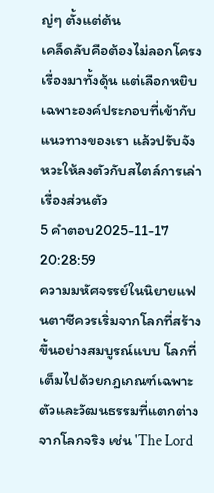ญ่ๆ ตั้งแต่ต้น
เคล็ดลับคือต้องไม่ลอกโครงเรื่องมาทั้งดุ้น แต่เลือกหยิบเฉพาะองค์ประกอบที่เข้ากับแนวทางของเรา แล้วปรับจังหวะให้ลงตัวกับสไตล์การเล่าเรื่องส่วนตัว
5 คำตอบ2025-11-17 20:28:59
ความมหัศจรรย์ในนิยายแฟนตาซีควรเริ่มจากโลกที่สร้างขึ้นอย่างสมบูรณ์แบบ โลกที่เต็มไปด้วยกฎเกณฑ์เฉพาะตัวและวัฒนธรรมที่แตกต่างจากโลกจริง เช่น 'The Lord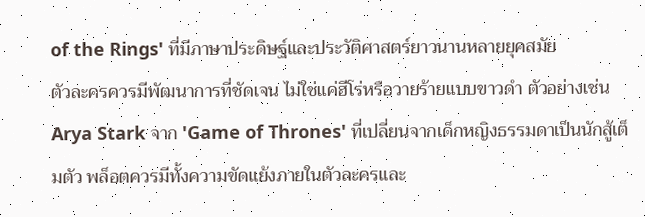of the Rings' ที่มีภาษาประดิษฐ์และประวัติศาสตร์ยาวนานหลายยุคสมัย
ตัวละครควรมีพัฒนาการที่ชัดเจน ไม่ใช่แค่ฮีโร่หรือวายร้ายแบบขาวดำ ตัวอย่างเช่น Arya Stark จาก 'Game of Thrones' ที่เปลี่ยนจากเด็กหญิงธรรมดาเป็นนักสู้เต็มตัว พล็อตควรมีทั้งความขัดแย้งภายในตัวละครและ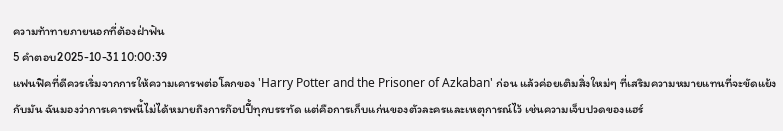ความท้าทายภายนอกที่ต้องฝ่าฟัน
5 คำตอบ2025-10-31 10:00:39
แฟนฟิคที่ดีควรเริ่มจากการให้ความเคารพต่อโลกของ 'Harry Potter and the Prisoner of Azkaban' ก่อน แล้วค่อยเติมสิ่งใหม่ๆ ที่เสริมความหมายแทนที่จะขัดแย้งกับมัน ฉันมองว่าการเคารพนี้ไม่ได้หมายถึงการก๊อปปี้ทุกบรรทัด แต่คือการเก็บแก่นของตัวละครและเหตุการณ์ไว้ เช่นความเจ็บปวดของแฮร์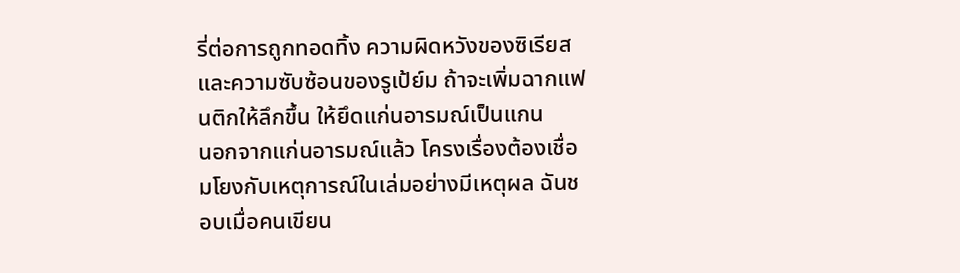รี่ต่อการถูกทอดทิ้ง ความผิดหวังของซิเรียส และความซับซ้อนของรูเป้ย์ม ถ้าจะเพิ่มฉากแฟนติกให้ลึกขึ้น ให้ยึดแก่นอารมณ์เป็นแกน
นอกจากแก่นอารมณ์แล้ว โครงเรื่องต้องเชื่อมโยงกับเหตุการณ์ในเล่มอย่างมีเหตุผล ฉันชอบเมื่อคนเขียน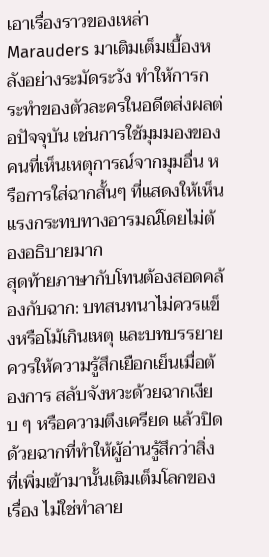เอาเรื่องราวของเหล่า Marauders มาเติมเต็มเบื้องหลังอย่างระมัดระวัง ทำให้การกระทำของตัวละครในอดีตส่งผลต่อปัจจุบัน เช่นการใช้มุมมองของคนที่เห็นเหตุการณ์จากมุมอื่น หรือการใส่ฉากสั้นๆ ที่แสดงให้เห็นแรงกระทบทางอารมณ์โดยไม่ต้องอธิบายมาก
สุดท้ายภาษากับโทนต้องสอดคล้องกับฉาก: บทสนทนาไม่ควรแข็งหรือโม้เกินเหตุ และบทบรรยายควรให้ความรู้สึกเยือกเย็นเมื่อต้องการ สลับจังหวะด้วยฉากเงียบ ๆ หรือความตึงเครียด แล้วปิดด้วยฉากที่ทำให้ผู้อ่านรู้สึกว่าสิ่งที่เพิ่มเข้ามานั้นเติมเต็มโลกของเรื่อง ไม่ใช่ทำลาย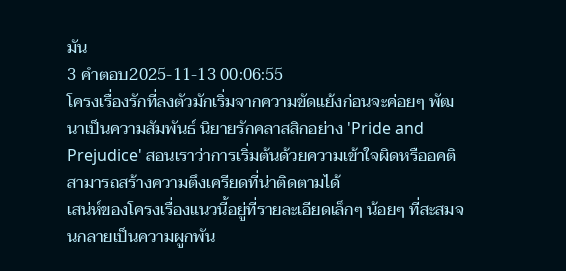มัน
3 คำตอบ2025-11-13 00:06:55
โครงเรื่องรักที่ลงตัวมักเริ่มจากความขัดแย้งก่อนจะค่อยๆ พัฒนาเป็นความสัมพันธ์ นิยายรักคลาสสิกอย่าง 'Pride and Prejudice' สอนเราว่าการเริ่มต้นด้วยความเข้าใจผิดหรืออคติสามารถสร้างความตึงเครียดที่น่าติดตามได้
เสน่ห์ของโครงเรื่องแนวนี้อยู่ที่รายละเอียดเล็กๆ น้อยๆ ที่สะสมจนกลายเป็นความผูกพัน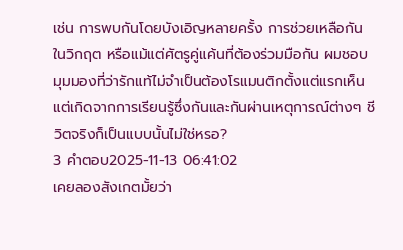เช่น การพบกันโดยบังเอิญหลายครั้ง การช่วยเหลือกันในวิกฤต หรือแม้แต่ศัตรูคู่แค้นที่ต้องร่วมมือกัน ผมชอบมุมมองที่ว่ารักแท้ไม่จำเป็นต้องโรแมนติกตั้งแต่แรกเห็น แต่เกิดจากการเรียนรู้ซึ่งกันและกันผ่านเหตุการณ์ต่างๆ ชีวิตจริงก็เป็นแบบนั้นไม่ใช่หรอ?
3 คำตอบ2025-11-13 06:41:02
เคยลองสังเกตมั้ยว่า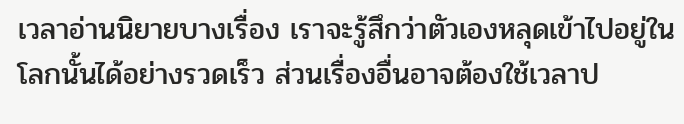เวลาอ่านนิยายบางเรื่อง เราจะรู้สึกว่าตัวเองหลุดเข้าไปอยู่ในโลกนั้นได้อย่างรวดเร็ว ส่วนเรื่องอื่นอาจต้องใช้เวลาป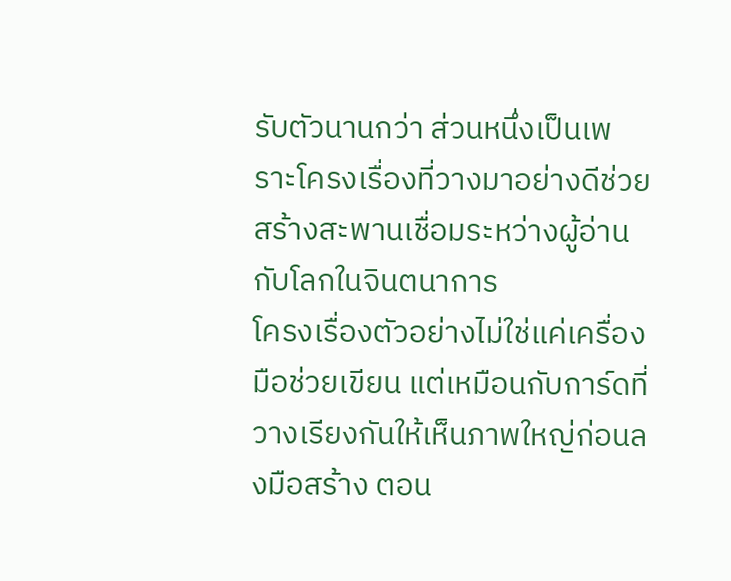รับตัวนานกว่า ส่วนหนึ่งเป็นเพราะโครงเรื่องที่วางมาอย่างดีช่วยสร้างสะพานเชื่อมระหว่างผู้อ่านกับโลกในจินตนาการ
โครงเรื่องตัวอย่างไม่ใช่แค่เครื่องมือช่วยเขียน แต่เหมือนกับการ์ดที่วางเรียงกันให้เห็นภาพใหญ่ก่อนลงมือสร้าง ตอน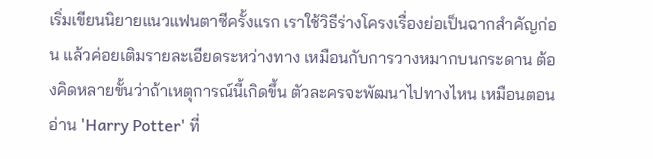เริ่มเขียนนิยายแนวแฟนตาซีครั้งแรก เราใช้วิธีร่างโครงเรื่องย่อเป็นฉากสำคัญก่อน แล้วค่อยเติมรายละเอียดระหว่างทาง เหมือนกับการวางหมากบนกระดาน ต้องคิดหลายขั้นว่าถ้าเหตุการณ์นี้เกิดขึ้น ตัวละครจะพัฒนาไปทางไหน เหมือนตอนอ่าน 'Harry Potter' ที่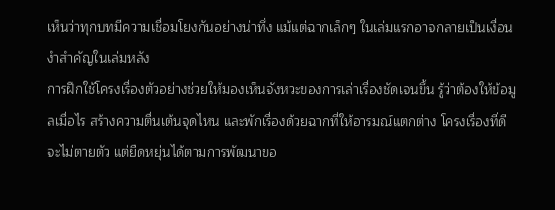เห็นว่าทุกบทมีความเชื่อมโยงกันอย่างน่าทึ่ง แม้แต่ฉากเล็กๆ ในเล่มแรกอาจกลายเป็นเงื่อนงำสำคัญในเล่มหลัง
การฝึกใช้โครงเรื่องตัวอย่างช่วยให้มองเห็นจังหวะของการเล่าเรื่องชัดเจนขึ้น รู้ว่าต้องให้ข้อมูลเมื่อไร สร้างความตื่นเต้นจุดไหน และพักเรื่องด้วยฉากที่ให้อารมณ์แตกต่าง โครงเรื่องที่ดีจะไม่ตายตัว แต่ยืดหยุ่นได้ตามการพัฒนาขอ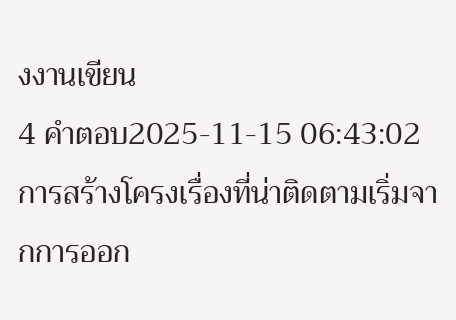งงานเขียน
4 คำตอบ2025-11-15 06:43:02
การสร้างโครงเรื่องที่น่าติดตามเริ่มจากการออก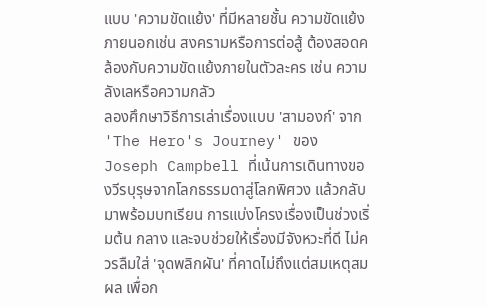แบบ 'ความขัดแย้ง' ที่มีหลายชั้น ความขัดแย้งภายนอกเช่น สงครามหรือการต่อสู้ ต้องสอดคล้องกับความขัดแย้งภายในตัวละคร เช่น ความลังเลหรือความกลัว
ลองศึกษาวิธีการเล่าเรื่องแบบ 'สามองก์' จาก 'The Hero's Journey' ของ Joseph Campbell ที่เน้นการเดินทางของวีรบุรุษจากโลกธรรมดาสู่โลกพิศวง แล้วกลับมาพร้อมบทเรียน การแบ่งโครงเรื่องเป็นช่วงเริ่มต้น กลาง และจบช่วยให้เรื่องมีจังหวะที่ดี ไม่ควรลืมใส่ 'จุดพลิกผัน' ที่คาดไม่ถึงแต่สมเหตุสมผล เพื่อก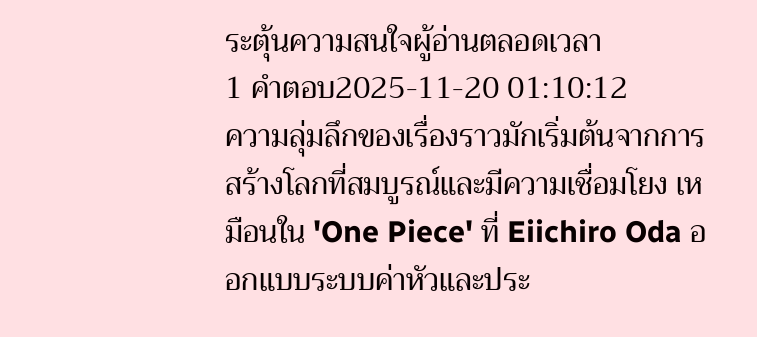ระตุ้นความสนใจผู้อ่านตลอดเวลา
1 คำตอบ2025-11-20 01:10:12
ความลุ่มลึกของเรื่องราวมักเริ่มต้นจากการสร้างโลกที่สมบูรณ์และมีความเชื่อมโยง เหมือนใน 'One Piece' ที่ Eiichiro Oda ออกแบบระบบค่าหัวและประ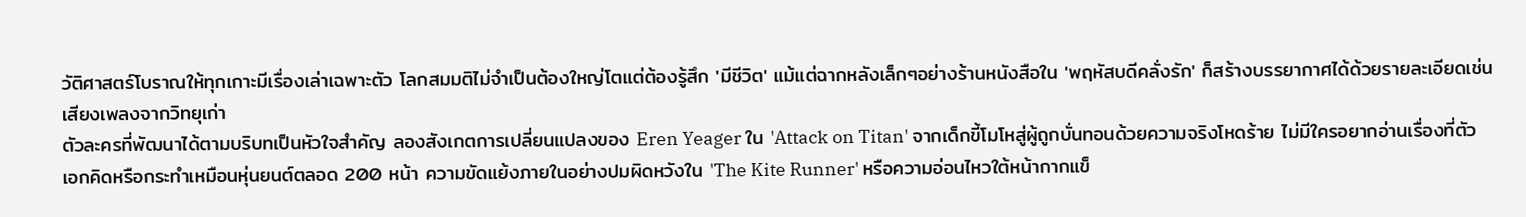วัติศาสตร์โบราณให้ทุกเกาะมีเรื่องเล่าเฉพาะตัว โลกสมมติไม่จำเป็นต้องใหญ่โตแต่ต้องรู้สึก 'มีชีวิต' แม้แต่ฉากหลังเล็กๆอย่างร้านหนังสือใน 'พฤหัสบดีคลั่งรัก' ก็สร้างบรรยากาศได้ด้วยรายละเอียดเช่นเสียงเพลงจากวิทยุเก่า
ตัวละครที่พัฒนาได้ตามบริบทเป็นหัวใจสำคัญ ลองสังเกตการเปลี่ยนแปลงของ Eren Yeager ใน 'Attack on Titan' จากเด็กขี้โมโหสู่ผู้ถูกบั่นทอนด้วยความจริงโหดร้าย ไม่มีใครอยากอ่านเรื่องที่ตัวเอกคิดหรือกระทำเหมือนหุ่นยนต์ตลอด 200 หน้า ความขัดแย้งภายในอย่างปมผิดหวังใน 'The Kite Runner' หรือความอ่อนไหวใต้หน้ากากแข็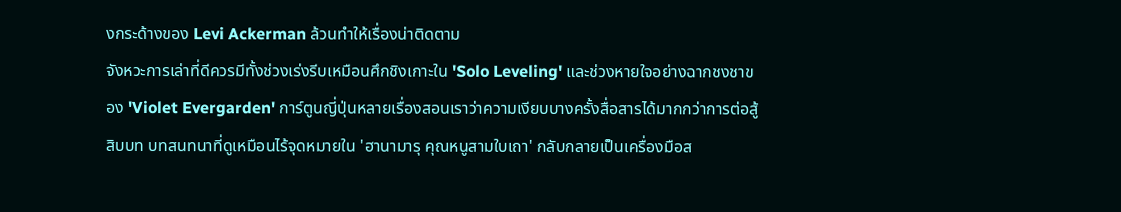งกระด้างของ Levi Ackerman ล้วนทำให้เรื่องน่าติดตาม
จังหวะการเล่าที่ดีควรมีทั้งช่วงเร่งรีบเหมือนศึกชิงเกาะใน 'Solo Leveling' และช่วงหายใจอย่างฉากชงชาของ 'Violet Evergarden' การ์ตูนญี่ปุ่นหลายเรื่องสอนเราว่าความเงียบบางครั้งสื่อสารได้มากกว่าการต่อสู้สิบบท บทสนทนาที่ดูเหมือนไร้จุดหมายใน 'ฮานามารุ คุณหนูสามใบเถา' กลับกลายเป็นเครื่องมือส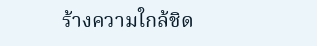ร้างความใกล้ชิด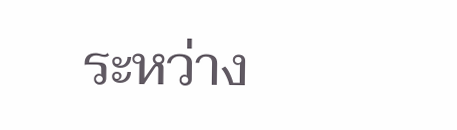ระหว่าง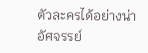ตัวละครได้อย่างน่าอัศจรรย์